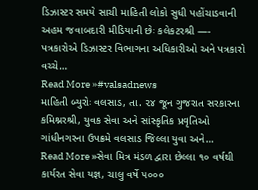ડિઝાસ્ટર સમયે સાચી માહિતી લોકો સુધી પહોંચાડવાની અહમ જવાબદારી મીડિયાની છેઃ કલેકટરશ્રી —- પત્રકારોએ ડિઝાસ્ટર વિભાગના અધિકારીઓ અને પત્રકારો વચ્ચે…
Read More »#valsadnews
માહિતી બ્યુરોઃ વલસાડ, તા. ૨૪ જૂન ગુજરાત સરકારના કમિશ્નરશ્રી, યુવક સેવા અને સાંસ્કૃતિક પ્રવૃતિઓ ગાંધીનગરના ઉપક્રમે વલસાડ જિલ્લા યુવા અને…
Read More »સેવા મિત્ર મંડળ દ્વારા છેલ્લા ૧૦ વર્ષથી કાર્યરત સેવા યજ્ઞ, ચાલુ વર્ષે ૫૦૦૦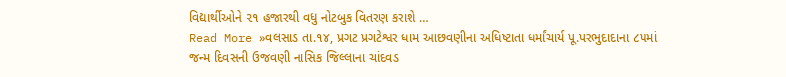વિદ્યાર્થીઓને ૨૧ હજારથી વધુ નોટબુક વિતરણ કરાશે …
Read More »વલસાડ તા.૧૪, પ્રગટ પ્રગટેશ્વર ધામ આછવણીના અધિષ્ટાતા ધર્માંચાર્ય પૂ.પરભુદાદાના ૮૫માં જન્મ દિવસની ઉજવણી નાસિક જિલ્લાના ચાંદવડ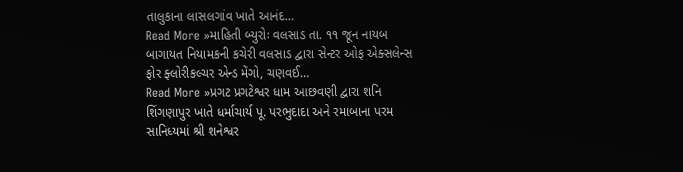તાલુકાના લાસલગાંવ ખાતે આનંદ…
Read More »માહિતી બ્યુરોઃ વલસાડ તા. ૧૧ જૂન નાયબ બાગાયત નિયામકની કચેરી વલસાડ દ્વારા સેન્ટર ઓફ એક્સલેન્સ ફોર ફ્લોરીકલ્ચર એન્ડ મેંગો, ચણવઈ…
Read More »પ્રગટ પ્રગટેશ્વર ધામ આછવણી દ્વારા શનિ શિંગણાપુર ખાતે ધર્માચાર્ય પૂ. પરભુદાદા અને રમાબાના પરમ સાનિધ્યમાં શ્રી શનેશ્વર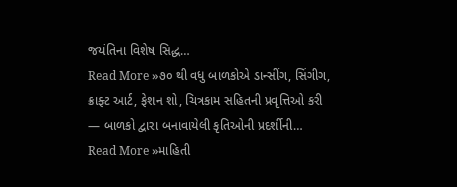જયંતિના વિશેષ સિદ્ધ…
Read More »૭૦ થી વધુ બાળકોએ ડાન્સીંગ, સિંગીગ, ક્રાફ્ટ આર્ટ, ફેશન શો, ચિત્રકામ સહિતની પ્રવૃત્તિઓ કરી — બાળકો દ્વારા બનાવાયેલી કૃતિઓની પ્રદર્શીની…
Read More »માહિતી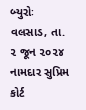બ્યુરોઃ વલસાડ, તા. ૨ જૂન ૨૦૨૪ નામદાર સુપ્રિમ કોર્ટ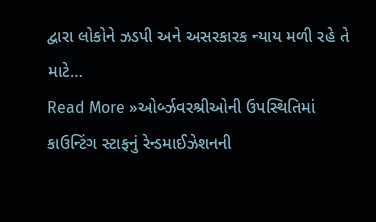દ્વારા લોકોને ઝડપી અને અસરકારક ન્યાય મળી રહે તે માટે…
Read More »ઓર્બ્ઝવરશ્રીઓની ઉપસ્થિતિમાં કાઉન્ટિંગ સ્ટાફનું રેન્ડમાઈઝેશનની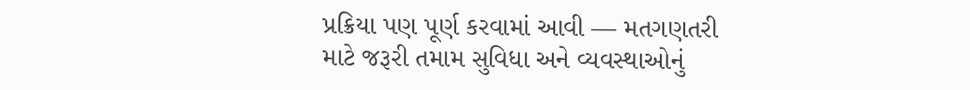પ્રક્રિયા પણ પૂર્ણ કરવામાં આવી — મતગણતરી માટે જરૂરી તમામ સુવિધા અને વ્યવસ્થાઓનું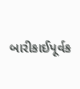બારીકાઈપૂર્વક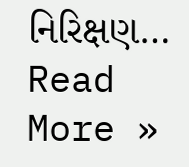નિરિક્ષણ…
Read More »